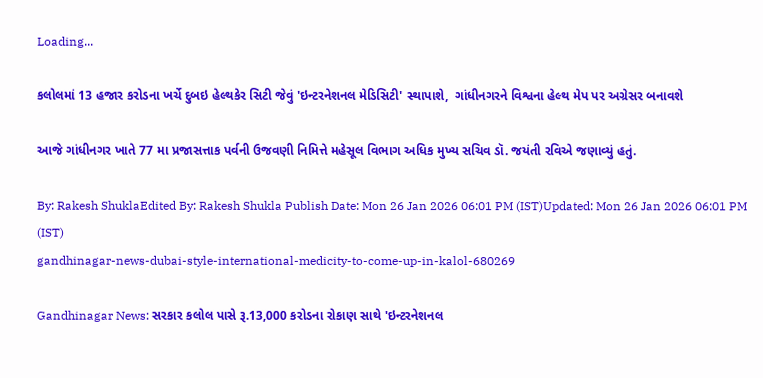Loading...

કલોલમાં 13 હજાર કરોડના ખર્ચે દુબઇ હેલ્થકેર સિટી જેવું 'ઇન્ટરનેશનલ મેડિસિટી' સ્થાપાશે,  ગાંધીનગરને વિશ્વના હેલ્થ મેપ પર અગ્રેસર બનાવશે

આજે ગાંધીનગર ખાતે 77 મા પ્રજાસત્તાક પર્વની ઉજવણી નિમિત્તે મહેસૂલ વિભાગ અધિક મુખ્ય સચિવ ડૉ. જયંતી રવિએ જણાવ્યું હતું.

By: Rakesh ShuklaEdited By: Rakesh Shukla Publish Date: Mon 26 Jan 2026 06:01 PM (IST)Updated: Mon 26 Jan 2026 06:01 PM (IST)
gandhinagar-news-dubai-style-international-medicity-to-come-up-in-kalol-680269

Gandhinagar News: સરકાર કલોલ પાસે રૂ.13,000 કરોડના રોકાણ સાથે 'ઇન્ટરનેશનલ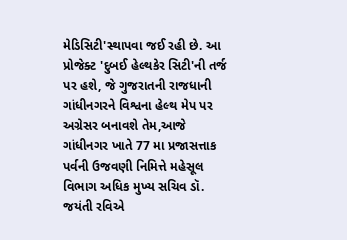મેડિસિટી'સ્થાપવા જઈ રહી છે. આ પ્રોજેક્ટ 'દુબઈ હેલ્થકેર સિટી'ની તર્જ પર હશે, જે ગુજરાતની રાજધાની ગાંધીનગરને વિશ્વના હેલ્થ મેપ પર અગ્રેસર બનાવશે તેમ,આજે ગાંધીનગર ખાતે 77 મા પ્રજાસત્તાક પર્વની ઉજવણી નિમિત્તે મહેસૂલ વિભાગ અધિક મુખ્ય સચિવ ડૉ. જયંતી રવિએ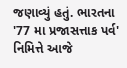જણાવ્યું હતું. ભારતના '77 મા પ્રજાસત્તાક પર્વ' નિમિત્તે આજે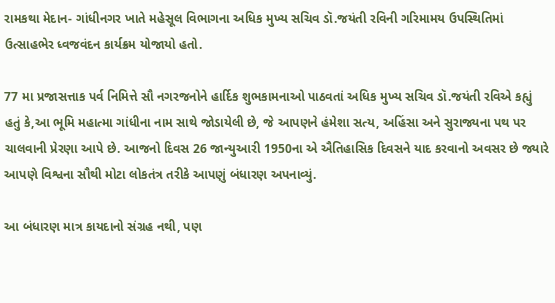રામકથા મેદાન- ગાંધીનગર ખાતે મહેસૂલ વિભાગના અધિક મુખ્ય સચિવ ડૉ.જયંતી રવિની ગરિમામય ઉપસ્થિતિમાં ઉત્સાહભેર ધ્વજવંદન કાર્યક્રમ યોજાયો હતો.

77 મા પ્રજાસત્તાક પર્વ નિમિત્તે સૌ નગરજનોને હાર્દિક શુભકામનાઓ પાઠવતાં અધિક મુખ્ય સચિવ ડૉ.જયંતી રવિએ કહ્યું હતું કે,આ ભૂમિ મહાત્મા ગાંધીના નામ સાથે જોડાયેલી છે, જે આપણને હંમેશા સત્ય, અહિંસા અને સુરાજ્યના પથ પર ચાલવાની પ્રેરણા આપે છે. આજનો દિવસ 26 જાન્યુઆરી 1950ના એ ઐતિહાસિક દિવસને યાદ કરવાનો અવસર છે જ્યારે આપણે વિશ્વના સૌથી મોટા લોકતંત્ર તરીકે આપણું બંધારણ અપનાવ્યું.

આ બંધારણ માત્ર કાયદાનો સંગ્રહ નથી, પણ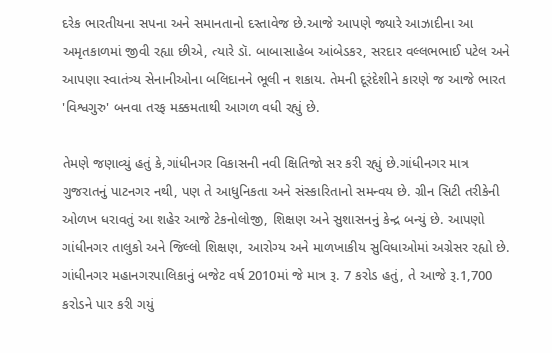દરેક ભારતીયના સપના અને સમાનતાનો દસ્તાવેજ છે.આજે આપણે જ્યારે આઝાદીના આ અમૃતકાળમાં જીવી રહ્યા છીએ, ત્યારે ડૉ. બાબાસાહેબ આંબેડકર, સરદાર વલ્લભભાઈ પટેલ અને આપણા સ્વાતંત્ર્ય સેનાનીઓના બલિદાનને ભૂલી ન શકાય. તેમની દૂરંદેશીને કારણે જ આજે ભારત 'વિશ્વગુરુ' બનવા તરફ મક્કમતાથી આગળ વધી રહ્યું છે.

તેમણે જણાવ્યું હતું કે,ગાંધીનગર વિકાસની નવી ક્ષિતિજો સર કરી રહ્યું છે.ગાંધીનગર માત્ર ગુજરાતનું પાટનગર નથી, પણ તે આધુનિકતા અને સંસ્કારિતાનો સમન્વય છે. ગ્રીન સિટી તરીકેની ઓળખ ધરાવતું આ શહેર આજે ટેકનોલોજી, શિક્ષણ અને સુશાસનનું કેન્દ્ર બન્યું છે. આપણો ગાંધીનગર તાલુકો અને જિલ્લો શિક્ષણ, આરોગ્ય અને માળખાકીય સુવિધાઓમાં અગ્રેસર રહ્યો છે. ગાંધીનગર મહાનગરપાલિકાનું બજેટ વર્ષ 2010માં જે માત્ર રૂ. 7 કરોડ હતું, તે આજે રૂ.1,700 કરોડને પાર કરી ગયું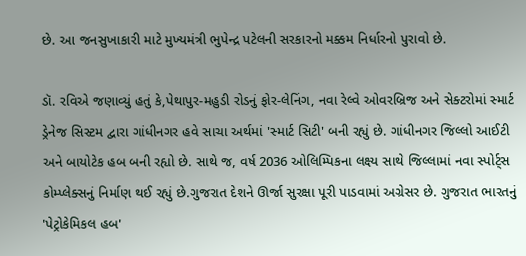છે. આ જનસુખાકારી માટે મુખ્યમંત્રી ભુપેન્દ્ર પટેલની સરકારનો મક્કમ નિર્ધારનો પુરાવો છે.

ડૉ. રવિએ જણાવ્યું હતું કે,પેથાપુર-મહુડી રોડનું ફોર-લેનિંગ, નવા રેલ્વે ઓવરબ્રિજ અને સેક્ટરોમાં સ્માર્ટ ડ્રેનેજ સિસ્ટમ દ્વારા ગાંધીનગર હવે સાચા અર્થમાં 'સ્માર્ટ સિટી' બની રહ્યું છે. ગાંધીનગર જિલ્લો આઈટી અને બાયોટેક હબ બની રહ્યો છે. સાથે જ, વર્ષ 2036 ઓલિમ્પિકના લક્ષ્ય સાથે જિલ્લામાં નવા સ્પોર્ટ્સ કોમ્પ્લેક્સનું નિર્માણ થઈ રહ્યું છે.ગુજરાત દેશને ઊર્જા સુરક્ષા પૂરી પાડવામાં અગ્રેસર છે. ગુજરાત ભારતનું 'પેટ્રોકેમિકલ હબ'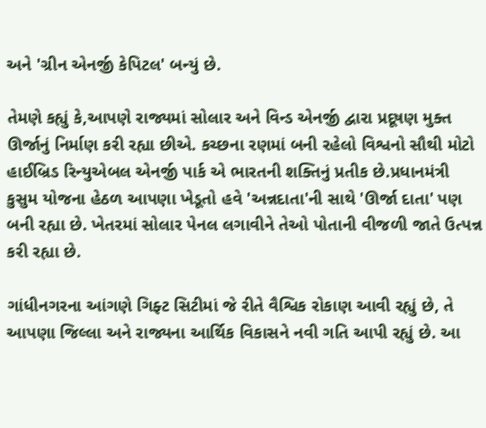અને 'ગ્રીન એનર્જી કેપિટલ' બન્યું છે.

તેમણે કહ્યું કે,આપણે રાજ્યમાં સોલાર અને વિન્ડ એનર્જી દ્વારા પ્રદૂષણ મુક્ત ઊર્જાનું નિર્માણ કરી રહ્યા છીએ. કચ્છના રણમાં બની રહેલો વિશ્વનો સૌથી મોટો હાઈબ્રિડ રિન્યુએબલ એનર્જી પાર્ક એ ભારતની શક્તિનું પ્રતીક છે.પ્રધાનમંત્રી કુસુમ યોજના હેઠળ આપણા ખેડૂતો હવે 'અન્નદાતા'ની સાથે 'ઊર્જા દાતા' પણ બની રહ્યા છે. ખેતરમાં સોલાર પેનલ લગાવીને તેઓ પોતાની વીજળી જાતે ઉત્પન્ન કરી રહ્યા છે.

ગાંધીનગરના આંગણે ગિફ્ટ સિટીમાં જે રીતે વૈશ્વિક રોકાણ આવી રહ્યું છે, તે આપણા જિલ્લા અને રાજ્યના આર્થિક વિકાસને નવી ગતિ આપી રહ્યું છે. આ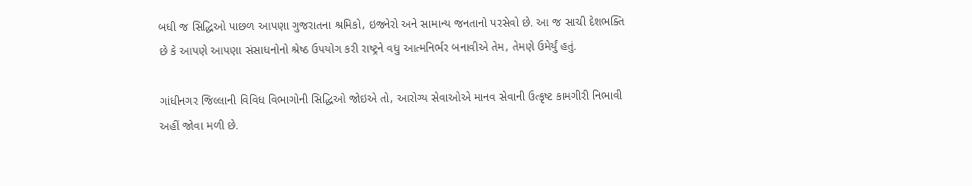બધી જ સિદ્ધિઓ પાછળ આપણા ગુજરાતના શ્રમિકો, ઇજનેરો અને સામાન્ય જનતાનો પરસેવો છે. આ જ સાચી દેશભક્તિ છે કે આપણે આપણા સંસાધનોનો શ્રેષ્ઠ ઉપયોગ કરી રાષ્ટ્રને વધુ આત્મનિર્ભર બનાવીએ તેમ, તેમણે ઉમેર્યું હતું.

ગાંધીનગર જિલ્લાની વિવિધ વિભાગોની સિદ્ધિઓ જોઇએ તો, આરોગ્ય સેવાઓએ માનવ સેવાની ઉત્કૃષ્ટ કામગીરી નિભાવી અહીં જોવા મળી છે.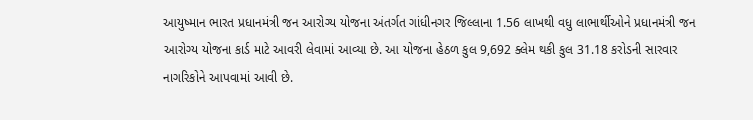આયુષ્માન ભારત પ્રધાનમંત્રી જન આરોગ્ય યોજના અંતર્ગત ગાંધીનગર જિલ્લાના 1.56 લાખથી વધુ લાભાર્થીઓને પ્રધાનમંત્રી જન આરોગ્ય યોજના કાર્ડ માટે આવરી લેવામાં આવ્યા છે. આ યોજના હેઠળ કુલ 9,692 ક્લેમ થકી કુલ 31.18 કરોડની સારવાર નાગરિકોને આપવામાં આવી છે.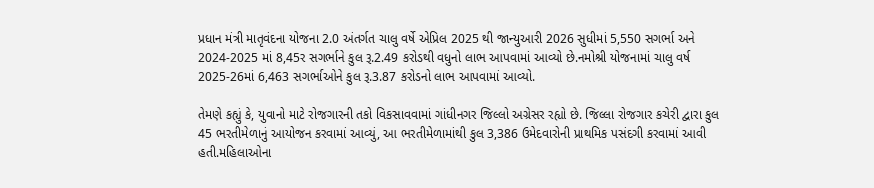પ્રધાન મંત્રી માતૃવંદના યોજના 2.0 અંતર્ગત ચાલુ વર્ષે એપ્રિલ 2025 થી જાન્યુઆરી 2026 સુધીમાં 5,550 સગર્ભા અને 2024-2025 માં 8,45ર સગર્ભાને કુલ રૂ.2.49 કરોડથી વધુનો લાભ આપવામાં આવ્યો છે.નમોશ્રી યોજનામાં ચાલુ વર્ષ 2025-26માં 6,463 સગર્ભાઓને કુલ રૂ.3.87 કરોડનો લાભ આપવામાં આવ્યો.

તેમણે કહ્યું કે, યુવાનો માટે રોજગારની તકો વિકસાવવામાં ગાંધીનગર જિલ્લો અગ્રેસર રહ્યો છે. જિલ્લા રોજગાર કચેરી દ્વારા કુલ 45 ભરતીમેળાનું આયોજન કરવામાં આવ્યું, આ ભરતીમેળામાંથી કુલ 3,386 ઉમેદવારોની પ્રાથમિક પસંદગી કરવામાં આવી હતી.મહિલાઓના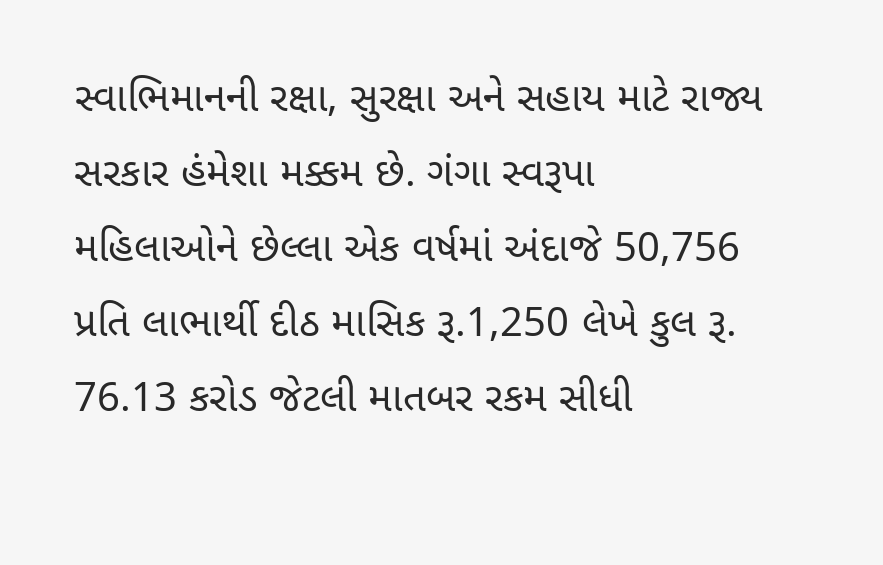સ્વાભિમાનની રક્ષા, સુરક્ષા અને સહાય માટે રાજ્ય સરકાર હંમેશા મક્કમ છે. ગંગા સ્વરૂપા મહિલાઓને છેલ્લા એક વર્ષમાં અંદાજે 50,756 પ્રતિ લાભાર્થી દીઠ માસિક રૂ.1,250 લેખે કુલ રૂ. 76.13 કરોડ જેટલી માતબર રકમ સીધી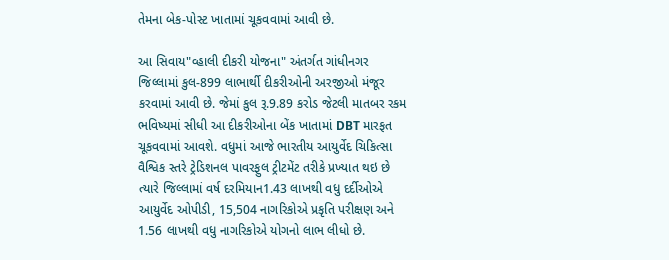તેમના બેક-પોસ્ટ ખાતામાં ચૂકવવામાં આવી છે.

આ સિવાય"વ્હાલી દીકરી યોજના" અંતર્ગત ગાંધીનગર જિલ્લામાં કુલ-899 લાભાર્થી દીકરીઓની અરજીઓ મંજૂર કરવામાં આવી છે. જેમાં કુલ રૂ.9.89 કરોડ જેટલી માતબર રકમ ભવિષ્યમાં સીધી આ દીકરીઓના બેંક ખાતામાં DBT મારફત ચૂકવવામાં આવશે. વધુમાં આજે ભારતીય આયુર્વેદ ચિકિત્સા વૈશ્વિક સ્તરે ટ્રેડિશનલ પાવરફુલ ટ્રીટમેંટ તરીકે પ્રખ્યાત થઇ છે ત્યારે જિલ્લામાં વર્ષ દરમિયાન1.43 લાખથી વધુ દર્દીઓએ આયુર્વેદ ઓપીડી, 15,504 નાગરિકોએ પ્રકૃતિ પરીક્ષણ અને 1.56 લાખથી વધુ નાગરિકોએ યોગનો લાભ લીધો છે.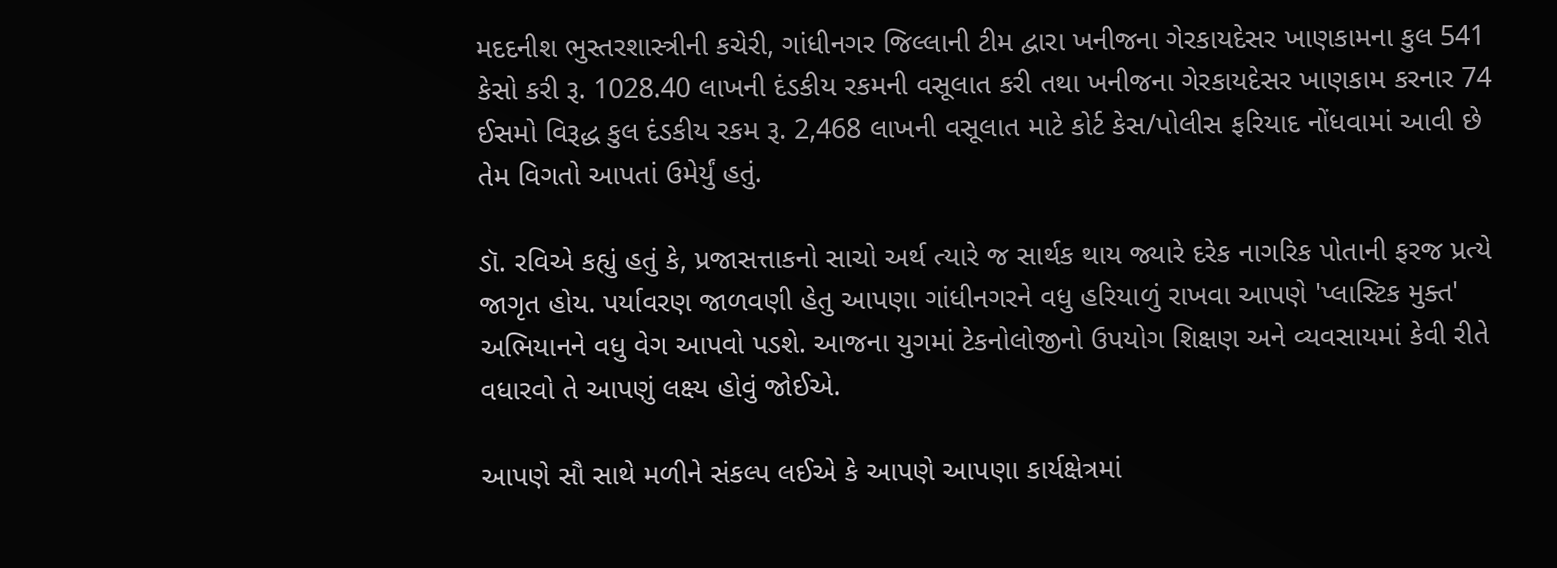મદદનીશ ભુસ્તરશાસ્ત્રીની કચેરી, ગાંધીનગર જિલ્લાની ટીમ દ્વારા ખનીજના ગેરકાયદેસર ખાણકામના કુલ 541 કેસો કરી રૂ. 1028.40 લાખની દંડકીય રકમની વસૂલાત કરી તથા ખનીજના ગેરકાયદેસર ખાણકામ કરનાર 74 ઈસમો વિરૂદ્ધ કુલ દંડકીય રકમ રૂ. 2,468 લાખની વસૂલાત માટે કોર્ટ કેસ/પોલીસ ફરિયાદ નોંધવામાં આવી છે તેમ વિગતો આપતાં ઉમેર્યું હતું.

ડૉ. રવિએ કહ્યું હતું કે, પ્રજાસત્તાકનો સાચો અર્થ ત્યારે જ સાર્થક થાય જ્યારે દરેક નાગરિક પોતાની ફરજ પ્રત્યે જાગૃત હોય. પર્યાવરણ જાળવણી હેતુ આપણા ગાંધીનગરને વધુ હરિયાળું રાખવા આપણે 'પ્લાસ્ટિક મુક્ત' અભિયાનને વધુ વેગ આપવો પડશે. આજના યુગમાં ટેકનોલોજીનો ઉપયોગ શિક્ષણ અને વ્યવસાયમાં કેવી રીતે વધારવો તે આપણું લક્ષ્ય હોવું જોઈએ.

આપણે સૌ સાથે મળીને સંકલ્પ લઈએ કે આપણે આપણા કાર્યક્ષેત્રમાં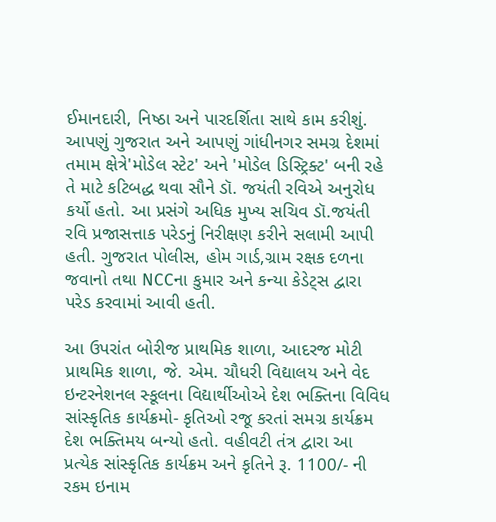ઈમાનદારી, નિષ્ઠા અને પારદર્શિતા સાથે કામ કરીશું. આપણું ગુજરાત અને આપણું ગાંધીનગર સમગ્ર દેશમાં તમામ ક્ષેત્રે'મોડેલ સ્ટેટ' અને 'મોડેલ ડિસ્ટ્રિક્ટ' બની રહે તે માટે કટિબદ્ધ થવા સૌને ડૉ. જયંતી રવિએ અનુરોધ કર્યો હતો. આ પ્રસંગે અધિક મુખ્ય સચિવ ડૉ.જયંતી રવિ પ્રજાસત્તાક પરેડનું નિરીક્ષણ કરીને સલામી આપી હતી. ગુજરાત પોલીસ, હોમ ગાર્ડ,ગ્રામ રક્ષક દળના જવાનો તથા NCCના કુમાર અને કન્યા કેડેટ્સ દ્વારા પરેડ કરવામાં આવી હતી.

આ ઉપરાંત બોરીજ પ્રાથમિક શાળા, આદરજ મોટી પ્રાથમિક શાળા, જે. એમ. ચૌધરી વિદ્યાલય અને વેદ ઇન્ટરનેશનલ સ્કૂલના વિદ્યાર્થીઓએ દેશ ભક્તિના વિવિધ સાંસ્કૃતિક કાર્યક્રમો- કૃતિઓ રજૂ કરતાં સમગ્ર કાર્યક્રમ દેશ ભક્તિમય બન્યો હતો. વહીવટી તંત્ર દ્વારા આ પ્રત્યેક સાંસ્કૃતિક કાર્યક્રમ અને કૃતિને રૂ. 1100/- ની રકમ ઇનામ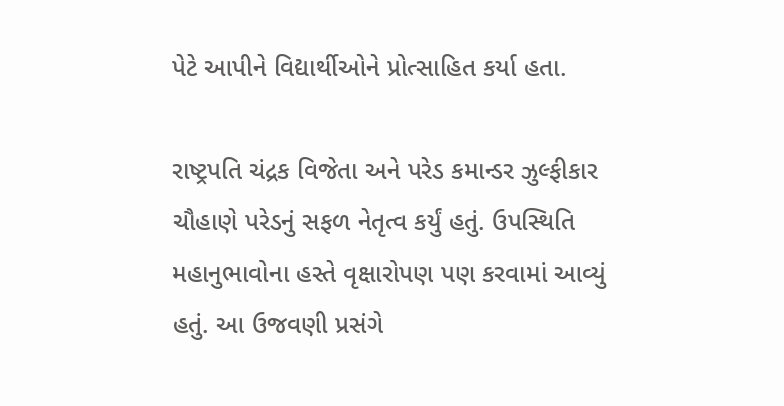પેટે આપીને વિદ્યાર્થીઓને પ્રોત્સાહિત કર્યા હતા.

રાષ્ટ્રપતિ ચંદ્રક વિજેતા અને પરેડ કમાન્ડર ઝુલ્ફીકાર ચૌહાણે પરેડનું સફળ નેતૃત્વ કર્યું હતું. ઉપસ્થિતિ મહાનુભાવોના હસ્તે વૃક્ષારોપણ પણ કરવામાં આવ્યું હતું. આ ઉજવણી પ્રસંગે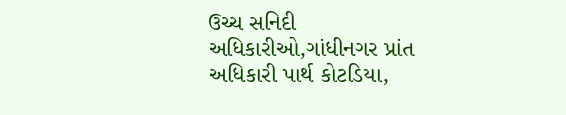ઉચ્ચ સનિદી અધિકારીઓ,ગાંધીનગર પ્રાંત અધિકારી પાર્થ કોટડિયા,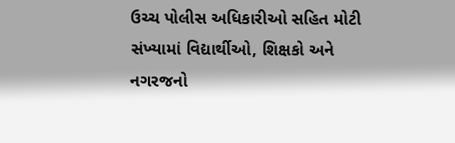ઉચ્ચ પોલીસ અધિકારીઓ સહિત મોટી સંખ્યામાં વિદ્યાર્થીઓ, શિક્ષકો અને નગરજનો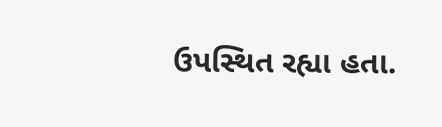ઉપસ્થિત રહ્યા હતા.